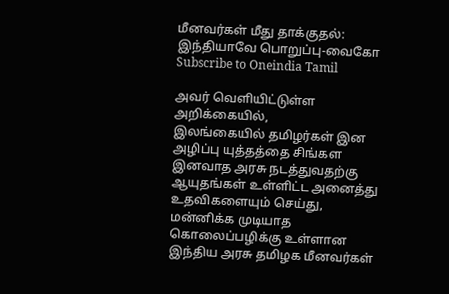மீனவர்கள் மீது தாக்குதல்: இந்தியாவே பொறுப்பு-வைகோ
Subscribe to Oneindia Tamil

அவர் வெளியிட்டுள்ள அறிக்கையில்,
இலங்கையில் தமிழர்கள் இன அழிப்பு யுத்தத்தை சிங்கள இனவாத அரசு நடத்துவதற்கு ஆயுதங்கள் உள்ளிட்ட அனைத்து உதவிகளையும் செய்து, மன்னிக்க முடியாத கொலைப்பழிக்கு உள்ளான இந்திய அரசு தமிழக மீனவர்கள்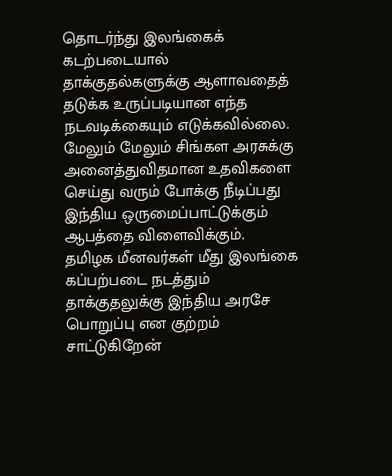தொடர்ந்து இலங்கைக் கடற்படையால் தாக்குதல்களுக்கு ஆளாவதைத் தடுக்க உருப்படியான எந்த நடவடிக்கையும் எடுக்கவில்லை.
மேலும் மேலும் சிங்கள அரசுக்கு அனைத்துவிதமான உதவிகளை செய்து வரும் போக்கு நீடிப்பது இந்திய ஒருமைப்பாட்டுக்கும் ஆபத்தை விளைவிக்கும்.
தமிழக மீனவர்கள் மீது இலங்கை கப்பற்படை நடத்தும் தாக்குதலுக்கு இந்திய அரசே பொறுப்பு என குற்றம் சாட்டுகிறேன்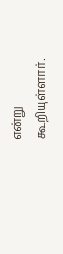என்று கூறியுள்ளார்.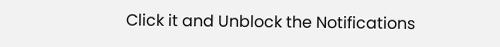Click it and Unblock the Notifications